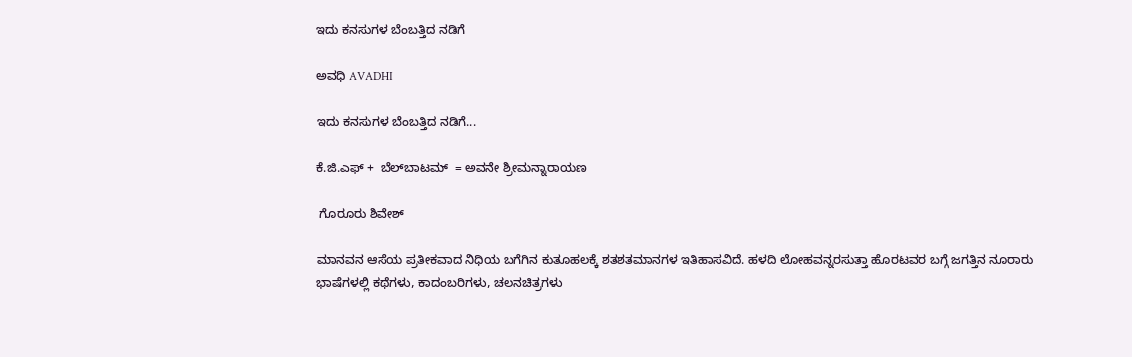ಇದು ಕನಸುಗಳ ಬೆಂಬತ್ತಿದ ನಡಿಗೆ‍

ಅವಧಿ AVADHI

ಇದು ಕನಸುಗಳ ಬೆಂಬತ್ತಿದ ನಡಿಗೆ...

ಕೆ.ಜಿ.ಎಫ್ +  ಬೆಲ್‍ಬಾಟಮ್  = ಅವನೇ ಶ್ರೀಮನ್ನಾರಾಯಣ

 ಗೊರೂರು ಶಿವೇಶ್

ಮಾನವನ ಆಸೆಯ ಪ್ರತೀಕವಾದ ನಿಧಿಯ ಬಗೆಗಿನ ಕುತೂಹಲಕ್ಕೆ ಶತಶತಮಾನಗಳ ಇತಿಹಾಸವಿದೆ. ಹಳದಿ ಲೋಹವನ್ನರಸುತ್ತಾ ಹೊರಟವರ ಬಗ್ಗೆ ಜಗತ್ತಿನ ನೂರಾರು ಭಾಷೆಗಳಲ್ಲಿ ಕಥೆಗಳು, ಕಾದಂಬರಿಗಳು, ಚಲನಚಿತ್ರಗಳು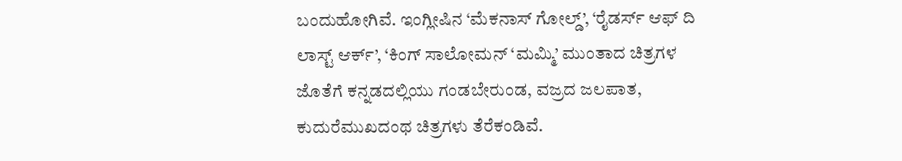ಬಂದುಹೋಗಿವೆ. ಇಂಗ್ಲೀಷಿನ ‘ಮೆಕನಾಸ್ ಗೋಲ್ಡ್’, ‘ರೈಡರ್ಸ್ ಆಫ್ ದಿ ಲಾಸ್ಟ್ ಆರ್ಕ್’, ‘ಕಿಂಗ್ ಸಾಲೋಮನ್ ‘ಮಮ್ಮಿ’ ಮುಂತಾದ ಚಿತ್ರಗಳ ಜೊತೆಗೆ ಕನ್ನಡದಲ್ಲಿಯು ಗಂಡಬೇರುಂಡ, ವಜ್ರದ ಜಲಪಾತ, ಕುದುರೆಮುಖದಂಥ ಚಿತ್ರಗಳು ತೆರೆಕಂಡಿವೆ.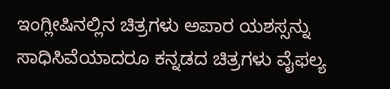ಇಂಗ್ಲೀಷಿನಲ್ಲಿನ ಚಿತ್ರಗಳು ಅಪಾರ ಯಶಸ್ಸನ್ನು ಸಾಧಿಸಿವೆಯಾದರೂ ಕನ್ನಡದ ಚಿತ್ರಗಳು ವೈಫಲ್ಯ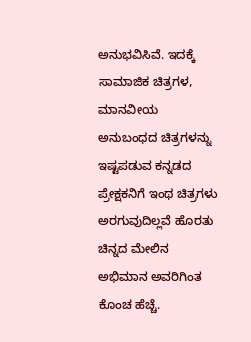ಅನುಭವಿಸಿವೆ. ಇದಕ್ಕೆ ಸಾಮಾಜಿಕ ಚಿತ್ರಗಳ, ಮಾನವೀಯ ಅನುಬಂಧದ ಚಿತ್ರಗಳನ್ನು ಇಷ್ಟಪಡುವ ಕನ್ನಡದ ಪ್ರೇಕ್ಷಕನಿಗೆ ಇಂಥ ಚಿತ್ರಗಳು ಅರಗುವುದಿಲ್ಲವೆ ಹೊರತು ಚಿನ್ನದ ಮೇಲಿನ ಅಭಿಮಾನ ಅವರಿಗಿಂತ ಕೊಂಚ ಹೆಚ್ಚೆ.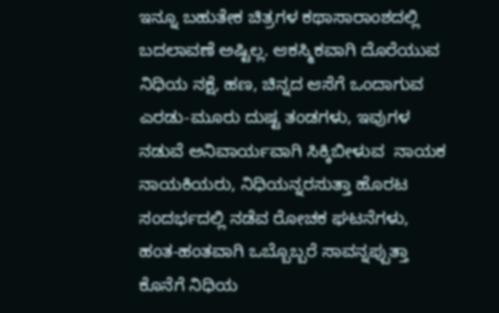ಇನ್ನೂ ಬಹುತೇಕ ಚಿತ್ರಗಳ ಕಥಾಸಾರಾಂಶದಲ್ಲಿ ಬದಲಾವಣೆ ಅಷ್ಟಿಲ್ಲ. ಆಕಸ್ಮಿಕವಾಗಿ ದೊರೆಯುವ ನಿಧಿಯ ನಕ್ಷೆ, ಹಣ, ಚಿನ್ನದ ಆಸೆಗೆ ಒಂದಾಗುವ ಎರಡು-ಮೂರು ದುಷ್ಟ ತಂಡಗಳು, ಇವುಗಳ ನಡುವೆ ಅನಿವಾರ್ಯವಾಗಿ ಸಿಕ್ಕಿಬೀಳುವ  ನಾಯಕ ನಾಯಕಿಯರು, ನಿಧಿಯನ್ನರಸುತ್ತಾ ಹೊರಟ ಸಂದರ್ಭದಲ್ಲಿ ನಡೆವ ರೋಚಕ ಘಟನೆಗಳು, ಹಂತ-ಹಂತವಾಗಿ ಒಬ್ಬೊಬ್ಬರೆ ಸಾವನ್ನಪ್ಪುತ್ತಾ ಕೊನೆಗೆ ನಿಧಿಯ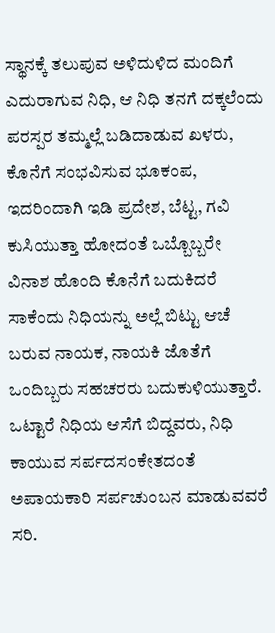ಸ್ಥಾನಕ್ಕೆ ತಲುಪುವ ಅಳಿದುಳಿದ ಮಂದಿಗೆ ಎದುರಾಗುವ ನಿಧಿ, ಆ ನಿಧಿ ತನಗೆ ದಕ್ಕಲೆಂದು ಪರಸ್ಪರ ತಮ್ಮಲ್ಲೆ ಬಡಿದಾಡುವ ಖಳರು, ಕೊನೆಗೆ ಸಂಭವಿಸುವ ಭೂಕಂಪ, ಇದರಿಂದಾಗಿ ಇಡಿ ಪ್ರದೇಶ, ಬೆಟ್ಟ, ಗವಿ ಕುಸಿಯುತ್ತಾ ಹೋದಂತೆ ಒಬ್ಬೊಬ್ಬರೇ ವಿನಾಶ ಹೊಂದಿ ಕೊನೆಗೆ ಬದುಕಿದರೆ ಸಾಕೆಂದು ನಿಧಿಯನ್ನು ಅಲ್ಲೆ ಬಿಟ್ಟು ಆಚೆ ಬರುವ ನಾಯಕ, ನಾಯಕಿ ಜೊತೆಗೆ ಒಂದಿಬ್ಬರು ಸಹಚರರು ಬದುಕುಳಿಯುತ್ತಾರೆ. ಒಟ್ಟಾರೆ ನಿಧಿಯ ಆಸೆಗೆ ಬಿದ್ದವರು, ನಿಧಿ ಕಾಯುವ ಸರ್ಪದಸಂಕೇತದಂತೆ ಅಪಾಯಕಾರಿ ಸರ್ಪಚುಂಬನ ಮಾಡುವವರೆ ಸರಿ.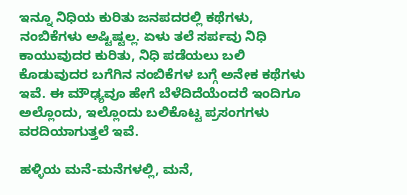ಇನ್ನೂ ನಿಧಿಯ ಕುರಿತು ಜನಪದರಲ್ಲಿ ಕಥೆಗಳು, ನಂಬಿಕೆಗಳು ಅಷ್ಟಿಷ್ಟಲ್ಲ. ಏಳು ತಲೆ ಸರ್ಪವು ನಿಧಿ ಕಾಯುವುದರ ಕುರಿತು, ನಿಧಿ ಪಡೆಯಲು ಬಲಿ ಕೊಡುವುದರ ಬಗೆಗಿನ ನಂಬಿಕೆಗಳ ಬಗ್ಗೆ ಅನೇಕ ಕಥೆಗಳು ಇವೆ. ಈ ಮೌಢ್ಯವೂ ಹೇಗೆ ಬೆಳೆದಿದೆಯೆಂದರೆ ಇಂದಿಗೂ ಅಲ್ಲೊಂದು, ಇಲ್ಲೊಂದು ಬಲಿಕೊಟ್ಟ ಪ್ರಸಂಗಗಳು ವರದಿಯಾಗುತ್ತಲೆ ಇವೆ.

ಹಳ್ಳಿಯ ಮನೆ-ಮನೆಗಳಲ್ಲಿ, ಮನೆ,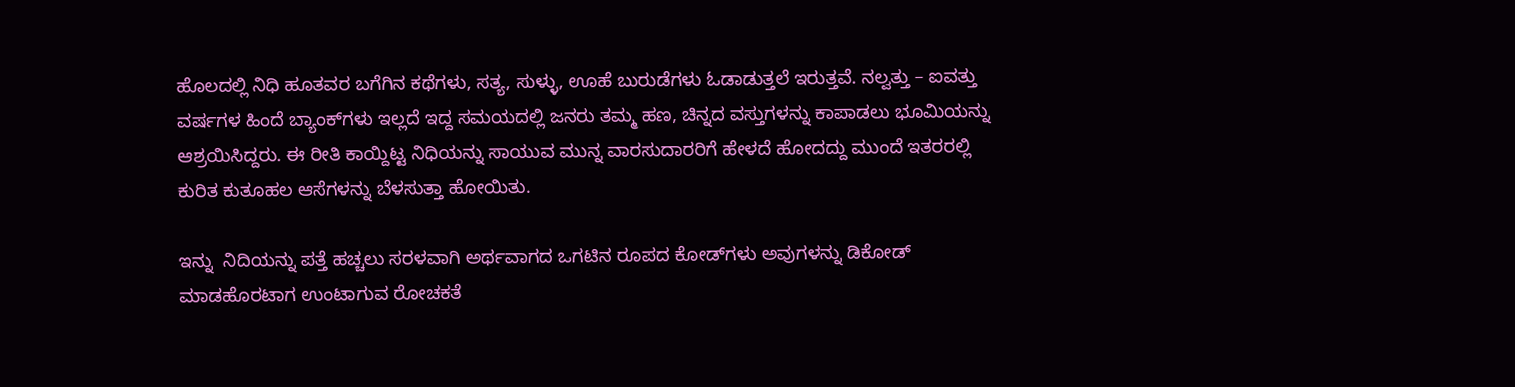ಹೊಲದಲ್ಲಿ ನಿಧಿ ಹೂತವರ ಬಗೆಗಿನ ಕಥೆಗಳು, ಸತ್ಯ, ಸುಳ್ಳು, ಊಹೆ ಬುರುಡೆಗಳು ಓಡಾಡುತ್ತಲೆ ಇರುತ್ತವೆ. ನಲ್ವತ್ತು – ಐವತ್ತು ವರ್ಷಗಳ ಹಿಂದೆ ಬ್ಯಾಂಕ್‍ಗಳು ಇಲ್ಲದೆ ಇದ್ದ ಸಮಯದಲ್ಲಿ ಜನರು ತಮ್ಮ ಹಣ, ಚಿನ್ನದ ವಸ್ತುಗಳನ್ನು ಕಾಪಾಡಲು ಭೂಮಿಯನ್ನು ಆಶ್ರಯಿಸಿದ್ದರು. ಈ ರೀತಿ ಕಾಯ್ದಿಟ್ಟ ನಿಧಿಯನ್ನು ಸಾಯುವ ಮುನ್ನ ವಾರಸುದಾರರಿಗೆ ಹೇಳದೆ ಹೋದದ್ದು ಮುಂದೆ ಇತರರಲ್ಲಿ ಕುರಿತ ಕುತೂಹಲ ಆಸೆಗಳನ್ನು ಬೆಳಸುತ್ತಾ ಹೋಯಿತು.

ಇನ್ನು  ನಿದಿಯನ್ನು ಪತ್ತೆ ಹಚ್ಚಲು ಸರಳವಾಗಿ ಅರ್ಥವಾಗದ ಒಗಟಿನ ರೂಪದ ಕೋಡ್‍ಗಳು ಅವುಗಳನ್ನು ಡಿಕೋಡ್ ಮಾಡಹೊರಟಾಗ ಉಂಟಾಗುವ ರೋಚಕತೆ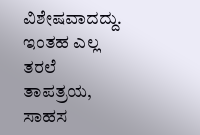ವಿಶೇಷವಾದದ್ದು. ಇಂತಹ ಎಲ್ಲ ತರಲೆ ತಾಪತ್ರಯ, ಸಾಹಸ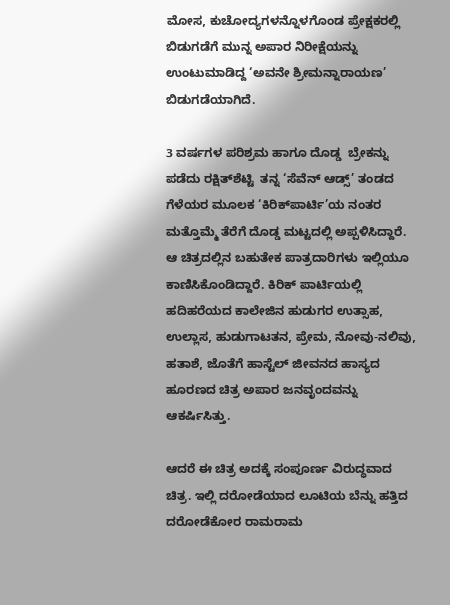ಮೋಸ, ಕುಚೋದ್ಯಗಳನ್ನೊಳಗೊಂಡ ಪ್ರೇಕ್ಷಕರಲ್ಲಿ  ಬಿಡುಗಡೆಗೆ ಮುನ್ನ ಅಪಾರ ನಿರೀಕ್ಷೆಯನ್ನು ಉಂಟುಮಾಡಿದ್ದ ‘ಅವನೇ ಶ್ರೀಮನ್ನಾರಾಯಣ’ ಬಿಡುಗಡೆಯಾಗಿದೆ.

3 ವರ್ಷಗಳ ಪರಿಶ್ರಮ ಹಾಗೂ ದೊಡ್ಡ  ಬ್ರೇಕನ್ನು ಪಡೆದು ರಕ್ಷಿತ್‍ಶೆಟ್ಟಿ  ತನ್ನ ‘ಸೆವೆನ್ ಆಡ್ಸ್’ ತಂಡದ ಗೆಳೆಯರ ಮೂಲಕ ‘ಕಿರಿಕ್‍ಪಾರ್ಟಿ’ಯ ನಂತರ ಮತ್ತೊಮ್ಮೆ ತೆರೆಗೆ ದೊಡ್ಡ ಮಟ್ಟದಲ್ಲಿ ಅಪ್ಪಳಿಸಿದ್ದಾರೆ.  ಆ ಚಿತ್ರದಲ್ಲಿನ ಬಹುತೇಕ ಪಾತ್ರದಾರಿಗಳು ಇಲ್ಲಿಯೂ ಕಾಣಿಸಿಕೊಂಡಿದ್ದಾರೆ. ಕಿರಿಕ್ ಪಾರ್ಟಿಯಲ್ಲಿ ಹದಿಹರೆಯದ ಕಾಲೇಜಿನ ಹುಡುಗರ ಉತ್ಸಾಹ, ಉಲ್ಲಾಸ, ಹುಡುಗಾಟತನ, ಪ್ರೇಮ, ನೋವು-ನಲಿವು, ಹತಾಶೆ, ಜೊತೆಗೆ ಹಾಸ್ಟೆಲ್ ಜೀವನದ ಹಾಸ್ಯದ ಹೂರಣದ ಚಿತ್ರ ಅಪಾರ ಜನವೃಂದವನ್ನು ಆಕರ್ಷಿಸಿತ್ತು.

ಆದರೆ ಈ ಚಿತ್ರ ಅದಕ್ಕೆ ಸಂಪೂರ್ಣ ವಿರುದ್ಧವಾದ ಚಿತ್ರ. ಇಲ್ಲಿ ದರೋಡೆಯಾದ ಲೂಟಿಯ ಬೆನ್ನು ಹತ್ತಿದ ದರೋಡೆಕೋರ ರಾಮರಾಮ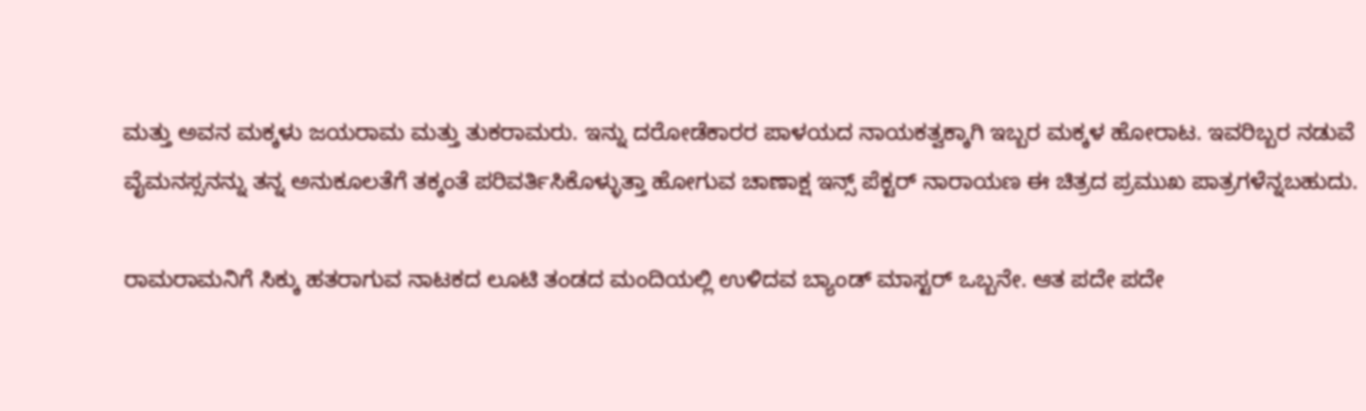ಮತ್ತು ಅವನ ಮಕ್ಕಳು ಜಯರಾಮ ಮತ್ತು ತುಕರಾಮರು. ಇನ್ನು ದರೋಡೆಕಾರರ ಪಾಳಯದ ನಾಯಕತ್ವಕ್ಕಾಗಿ ಇಬ್ಬರ ಮಕ್ಕಳ ಹೋರಾಟ. ಇವರಿಬ್ಬರ ನಡುವೆ ವೈಮನಸ್ಸನನ್ನು ತನ್ನ ಅನುಕೂಲತೆಗೆ ತಕ್ಕಂತೆ ಪರಿವರ್ತಿಸಿಕೊಳ್ಳುತ್ತಾ ಹೋಗುವ ಚಾಣಾಕ್ಷ ಇನ್ಸ್ ಪೆಕ್ಟರ್ ನಾರಾಯಣ ಈ ಚಿತ್ರದ ಪ್ರಮುಖ ಪಾತ್ರಗಳೆನ್ನಬಹುದು.

ರಾಮರಾಮನಿಗೆ ಸಿಕ್ಕು ಹತರಾಗುವ ನಾಟಕದ ಲೂಟಿ ತಂಡದ ಮಂದಿಯಲ್ಲಿ ಉಳಿದವ ಬ್ಯಾಂಡ್ ಮಾಸ್ಟರ್ ಒಬ್ಬನೇ. ಆತ ಪದೇ ಪದೇ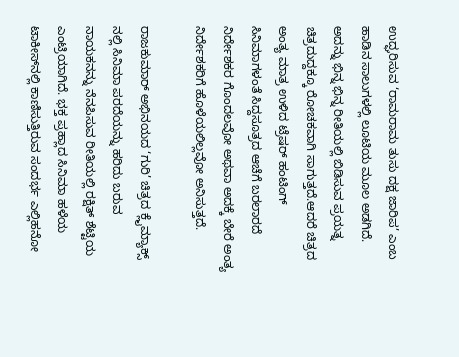ಉದ್ಘರಿಸುವ ‘ರಾಮರಾಮ ತುಸು ದಕ್ಷ ಜಾರಿಪ’ ಎಂಬ ಹಾಡಿನ ಸಾಲುಗಳಲ್ಲಿ ಲೂಟಿಯ ಮೂಲ ಅಡಗಿದೆ. ಅದನ್ನು ಭಿನ್ನ ಭಿನ್ನ ರೀತಿಯಲ್ಲಿ ಬಿಡಿಸುವ ಪ್ರಯತ್ನ ಚಿತ್ರದುದ್ದಕ್ಕೂ ರೋಚಕವಾಗಿ ಸಾಗುತ್ತದೆ.ಆದರೆ ಚಿತ್ರದ ಅಂತ್ಯ ಮಾತ್ರ ಉಳಿದ ಟ್ರೆಷರ್ ಹಂಟಿಂಗ್ ಸಿನಿಮಾಗಳಂತೆ ಸಿದ್ದಸೂತ್ರದ ಆಚೆಗೆ ಬರಲಾರದೆ ನಿರ್ದೇಶಕರ ಗೊಂದಲವೋ ಅಥವಾ ಅದಕ್ಕೆ ಬೇರೆ ಅಂತ್ಯ ನಿರ್ದೇಶಕರಿಗೆ ಹೊಳೆಯಲಿಲ್ಲವೋ ಅನಿಸುತ್ತದೆ.

ರಾಜಕುಮಾರ್ ಅಭಿನಯದ ‘ಗುರಿ’ ಚಿತ್ರದ ಕ್ಲೈಮ್ಯಾಕ್ಸ್ ನಲ್ಲಿ ಸಿನಿಮಾ ಪರದೆಯನ್ನು ಹರಿದು ಬರುವ ನಾಯಕನನ್ನು ನೆನಪಿಸುವ ರೀತಿಯಲ್ಲಿ ರಕ್ಷಿತ್ ಶೆಟ್ಟಿಯ ಎಂಟ್ರಿಯಾಗಿದೆ. ಭಕ್ತ ಪ್ರಹ್ಲಾದ ಸಿನಿಮಾ ಹಳೆಯ ಟಾಕೀಸ್‍ನಲ್ಲಿ ಕಾಣಿಸುತ್ತಿರುವ ಸಂದರ್ಭ ಎಲ್ಲಿಹನೋ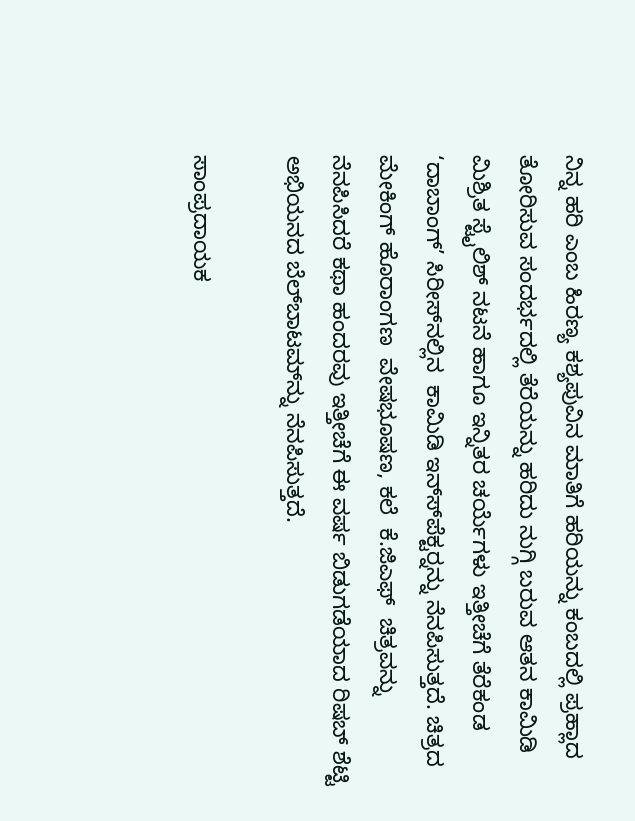ನಿನ್ನ ಹರಿ ಎಂಬ ಹಿರಣ್ಯ ಕಶ್ಯಪುವಿನ ಮಾತಿಗೆ ಹರಿಯನ್ನು ಕಂಬದಲ್ಲಿ ಪ್ರಹ್ಲಾದ ತೋರಿಸುವ ಸಂದರ್ಭದಲ್ಲಿ ತೆರೆಯನ್ನು ಹರಿದು ನುಗ್ಗಿ ಬರುವ ಆತನ ಕಾಮಿಡಿ ಮಿಶ್ರಿತ ಸ್ಟೈಲಿಶ್ ನಟನೆ ಹಾಗೂ ಇನ್ನಿತರ ಚರ್ಯೆಗಳು ಇತ್ತೀಚೆಗೆ ತೆರೆಕಂಡ ‘ದಾಬಾಂಗ್’ ಸಿರೀಸ್‍ನಲ್ಲಿನ  ಕಾಮಿಡಿ ಇನ್ಸ್‍ಪೆಕ್ಟರ್‍ನನ್ನು ನೆನಪಿಸುತ್ತದೆ. ಚಿತ್ರದ ಮೇಕಿಂಗ್ ಹೊರಾಂಗಣ  ವೇಷಭೂಷಣ, ಕಲೆ  ಕೆ.ಜಿಎಫ್  ಚಿತ್ರವನ್ನು ನೆನಪಿಸಿದರೆ ಕಥಾ ಹಂದರವು ಇತ್ತೀಚೆಗೆ ಈ ವರ್ಷ ಬಿಡುಗಡೆಯಾದ ರಿಷಬ್ ಶೆಟ್ಟಿ ಅಭಿಯನದ ಬೆಲ್‍ಬಾಟಮ್‍ನ್ನು ನೆನಪಿಸುತ್ತದೆ.

ಸಾಂಪ್ರದಾಯಕ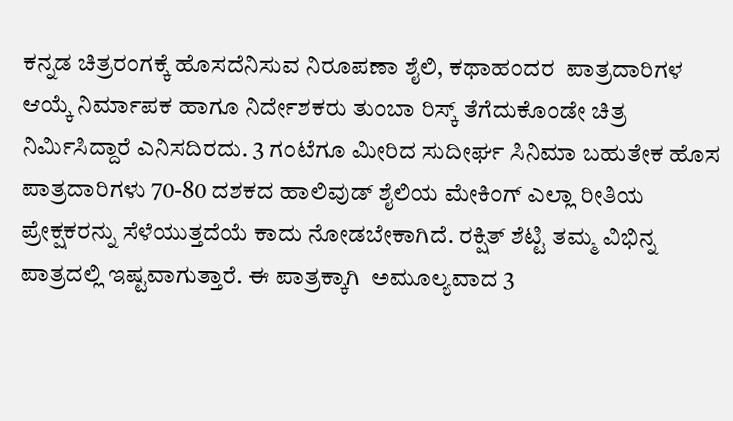ಕನ್ನಡ ಚಿತ್ರರಂಗಕ್ಕೆ ಹೊಸದೆನಿಸುವ ನಿರೂಪಣಾ ಶೈಲಿ, ಕಥಾಹಂದರ  ಪಾತ್ರದಾರಿಗಳ ಆಯ್ಕೆ ನಿರ್ಮಾಪಕ ಹಾಗೂ ನಿರ್ದೇಶಕರು ತುಂಬಾ ರಿಸ್ಕ್ ತೆಗೆದುಕೊಂಡೇ ಚಿತ್ರ ನಿರ್ಮಿಸಿದ್ದಾರೆ ಎನಿಸದಿರದು. 3 ಗಂಟೆಗೂ ಮೀರಿದ ಸುದೀರ್ಘ ಸಿನಿಮಾ ಬಹುತೇಕ ಹೊಸ ಪಾತ್ರದಾರಿಗಳು 70-80 ದಶಕದ ಹಾಲಿವುಡ್ ಶೈಲಿಯ ಮೇಕಿಂಗ್ ಎಲ್ಲಾ ರೀತಿಯ ಪ್ರೇಕ್ಷಕರನ್ನು ಸೆಳೆಯುತ್ತದೆಯೆ ಕಾದು ನೋಡಬೇಕಾಗಿದೆ. ರಕ್ಷಿತ್ ಶೆಟ್ಟಿ ತಮ್ಮ ವಿಭಿನ್ನ ಪಾತ್ರದಲ್ಲಿ ಇಷ್ಟವಾಗುತ್ತಾರೆ. ಈ ಪಾತ್ರಕ್ಕಾಗಿ  ಅಮೂಲ್ಯವಾದ 3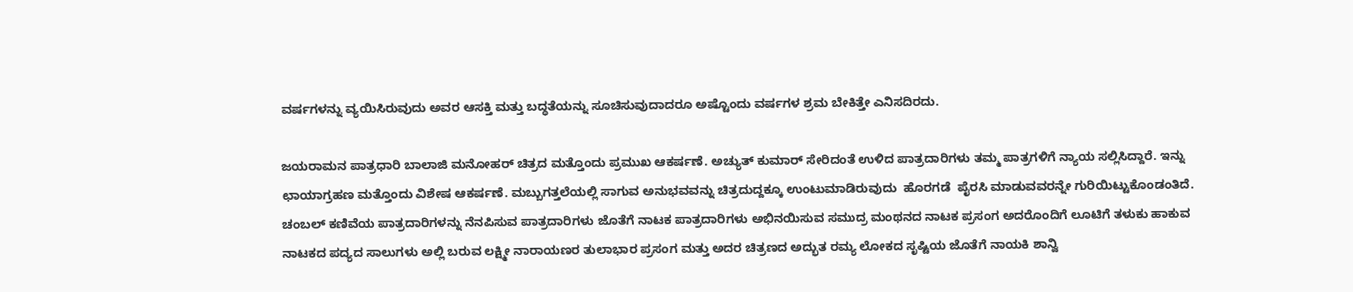ವರ್ಷಗಳನ್ನು ವ್ಯಯಿಸಿರುವುದು ಅವರ ಆಸಕ್ತಿ ಮತ್ತು ಬದ್ಧತೆಯನ್ನು ಸೂಚಿಸುವುದಾದರೂ ಅಷ್ಟೊಂದು ವರ್ಷಗಳ ಶ್ರಮ ಬೇಕಿತ್ತೇ ಎನಿಸದಿರದು.

ಜಯರಾಮನ ಪಾತ್ರಧಾರಿ ಬಾಲಾಜಿ ಮನೋಹರ್ ಚಿತ್ರದ ಮತ್ತೊಂದು ಪ್ರಮುಖ ಆಕರ್ಷಣೆ. ಅಚ್ಯುತ್ ಕುಮಾರ್ ಸೇರಿದಂತೆ ಉಳಿದ ಪಾತ್ರದಾರಿಗಳು ತಮ್ಮ ಪಾತ್ರಗಳಿಗೆ ನ್ಯಾಯ ಸಲ್ಲಿಸಿದ್ದಾರೆ. ಇನ್ನು ಛಾಯಾಗ್ರಹಣ ಮತ್ತೊಂದು ವಿಶೇಷ ಆಕರ್ಷಣೆ. ಮಬ್ಬುಗತ್ತಲೆಯಲ್ಲಿ ಸಾಗುವ ಅನುಭವವನ್ನು ಚಿತ್ರದುದ್ದಕ್ಕೂ ಉಂಟುಮಾಡಿರುವುದು  ಹೊರಗಡೆ  ಪೈರಸಿ ಮಾಡುವವರನ್ನೇ ಗುರಿಯಿಟ್ಟುಕೊಂಡಂತಿದೆ. ಚಂಬಲ್ ಕಣಿವೆಯ ಪಾತ್ರದಾರಿಗಳನ್ನು ನೆನಪಿಸುವ ಪಾತ್ರದಾರಿಗಳು ಜೊತೆಗೆ ನಾಟಕ ಪಾತ್ರದಾರಿಗಳು ಅಭಿನಯಿಸುವ ಸಮುದ್ರ ಮಂಥನದ ನಾಟಕ ಪ್ರಸಂಗ ಅದರೊಂದಿಗೆ ಲೂಟಿಗೆ ತಳುಕು ಹಾಕುವ ನಾಟಕದ ಪದ್ಯದ ಸಾಲುಗಳು ಅಲ್ಲಿ ಬರುವ ಲಕ್ಷ್ಮೀ ನಾರಾಯಣರ ತುಲಾಭಾರ ಪ್ರಸಂಗ ಮತ್ತು ಅದರ ಚಿತ್ರಣದ ಅದ್ಭುತ ರಮ್ಯ ಲೋಕದ ಸೃಷ್ಟಿಯ ಜೊತೆಗೆ ನಾಯಕಿ ಶಾನ್ವಿ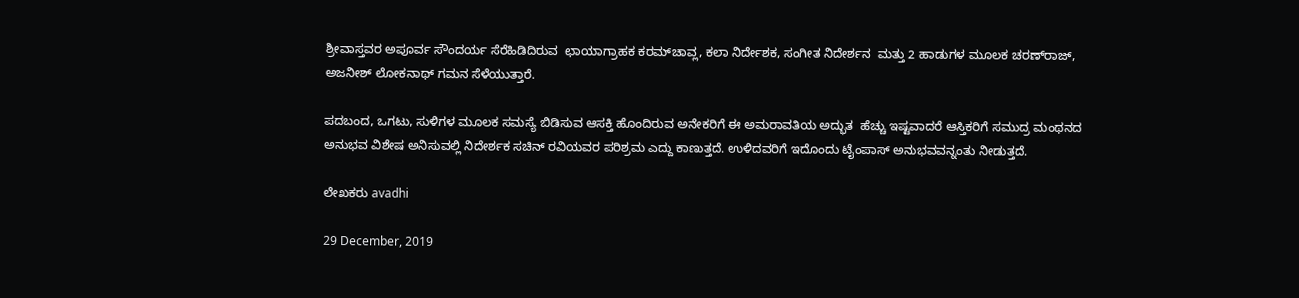ಶ್ರೀವಾಸ್ತವರ ಅಪೂರ್ವ ಸೌಂದರ್ಯ ಸೆರೆಹಿಡಿದಿರುವ  ಛಾಯಾಗ್ರಾಹಕ ಕರಮ್‍ಚಾವ್ಲ, ಕಲಾ ನಿರ್ದೇಶಕ, ಸಂಗೀತ ನಿದೇರ್ಶನ  ಮತ್ತು 2 ಹಾಡುಗಳ ಮೂಲಕ ಚರಣ್‍ರಾಜ್, ಅಜನೀಶ್‍ ಲೋಕನಾಥ್ ಗಮನ ಸೆಳೆಯುತ್ತಾರೆ.

ಪದಬಂದ, ಒಗಟು, ಸುಳಿಗಳ ಮೂಲಕ ಸಮಸ್ಯೆ ಬಿಡಿಸುವ ಆಸಕ್ತಿ ಹೊಂದಿರುವ ಅನೇಕರಿಗೆ ಈ ಅಮರಾವತಿಯ ಅದ್ಭುತ  ಹೆಚ್ಚು ಇಷ್ಟವಾದರೆ ಆಸ್ತಿಕರಿಗೆ ಸಮುದ್ರ ಮಂಥನದ ಅನುಭವ ವಿಶೇಷ ಅನಿಸುವಲ್ಲಿ ನಿದೇರ್ಶಕ ಸಚಿನ್ ರವಿಯವರ ಪರಿಶ್ರಮ ಎದ್ದು ಕಾಣುತ್ತದೆ. ಉಳಿದವರಿಗೆ ಇದೊಂದು ಟೈಂಪಾಸ್ ಅನುಭವವನ್ನಂತು ನೀಡುತ್ತದೆ.

ಲೇಖಕರು avadhi

29 December, 2019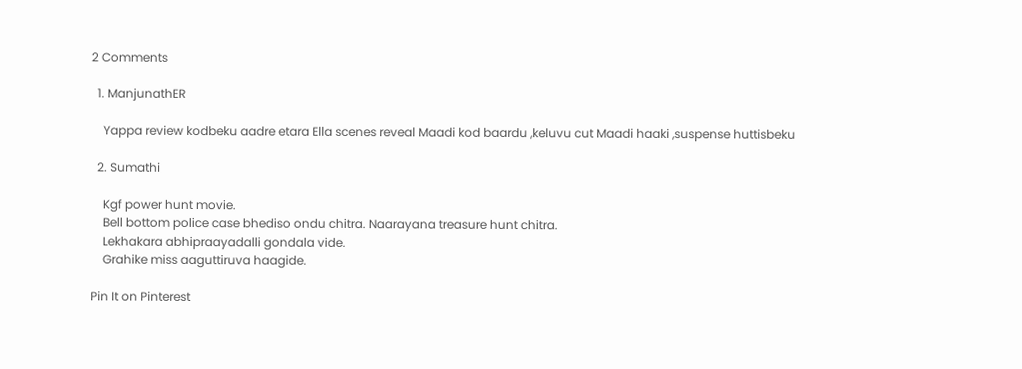2 Comments

  1. ManjunathER

    Yappa review kodbeku aadre etara Ella scenes reveal Maadi kod baardu ,keluvu cut Maadi haaki ,suspense huttisbeku

  2. Sumathi

    Kgf power hunt movie.
    Bell bottom police case bhediso ondu chitra. Naarayana treasure hunt chitra.
    Lekhakara abhipraayadalli gondala vide.
    Grahike miss aaguttiruva haagide.

Pin It on Pinterest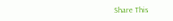Share This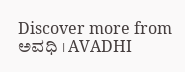Discover more from ಅವಧಿ । AVADHI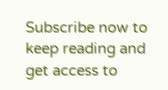Subscribe now to keep reading and get access to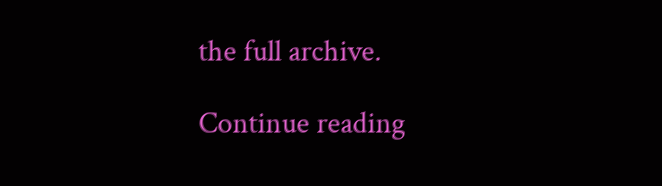the full archive.

Continue reading